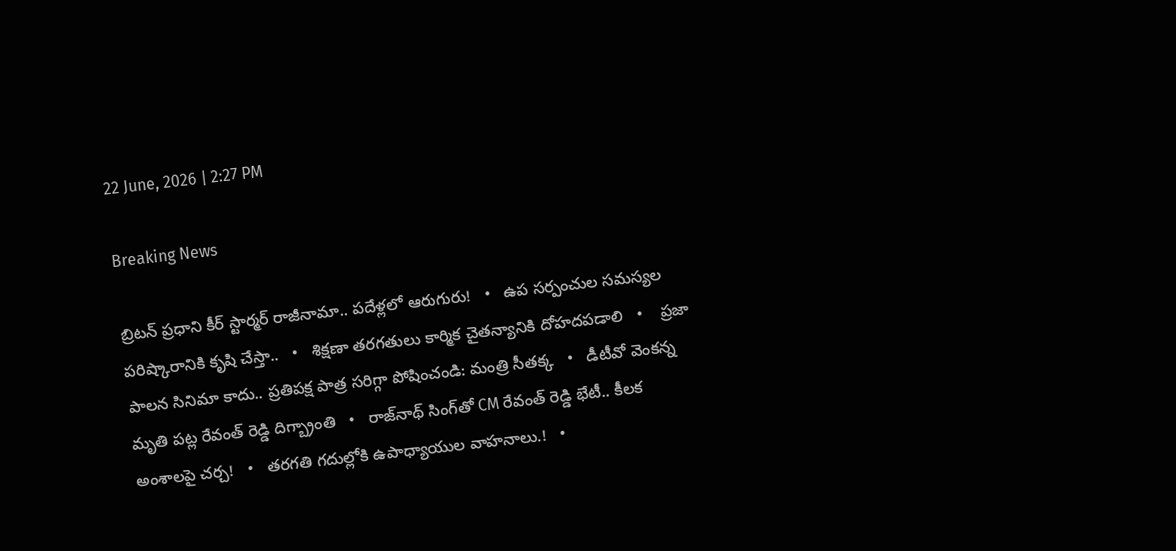22 June, 2026 | 2:27 PM

Breaking News

బ్రిటన్‌ ప్రధాని కీర్‌ స్టార్మర్‌ రాజీనామా.. పదేళ్లలో ఆరుగురు!   •   ఉప సర్పంచుల సమస్యల పరిష్కారానికి కృషి చేస్తా..   •   శిక్షణా తరగతులు కార్మిక చైతన్యానికి దోహదపడాలి   •    ప్రజా పాలన సినిమా కాదు.. ప్రతిపక్ష పాత్ర సరిగ్గా పోషించండి: మంత్రి సీతక్క   •   డీటీవో వెంకన్న మృతి పట్ల రేవంత్ రెడ్డి దిగ్బ్రాంతి   •   రాజ్‌నాథ్‌ సింగ్‌తో CM రేవంత్ రెడ్డి భేటీ.. కీలక అంశాలపై చర్చ!   •   తరగతి గదుల్లోకి ఉపాధ్యాయుల వాహనాలు.!   •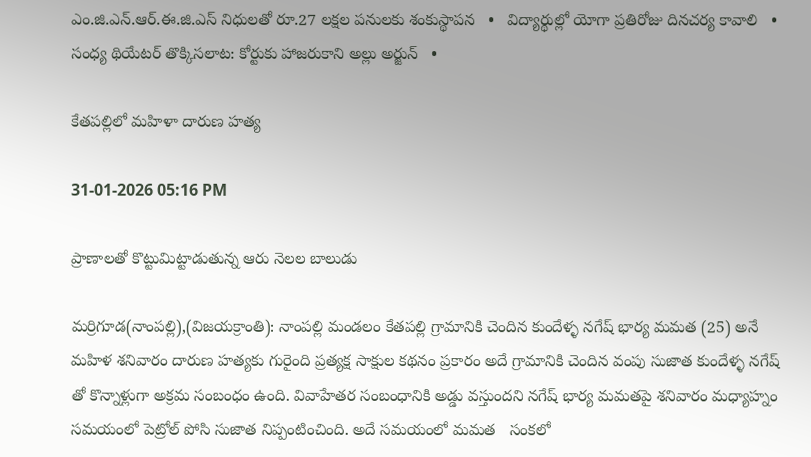ఎం.జి.ఎన్.ఆర్.ఈ.జి.ఎస్ నిధులతో రూ.27 లక్షల పనులకు శంకుస్థాపన   •   విద్యార్థుల్లో యోగా ప్రతిరోజు దినచర్య కావాలి   •   సంధ్య థియేటర్ తొక్కిసలాట: కోర్టుకు హాజరుకాని అల్లు అర్జున్   •

కేతపల్లిలో మహిళా దారుణ హత్య

31-01-2026 05:16 PM

ప్రాణాలతో కొట్టుమిట్టాడుతున్న ఆరు నెలల బాలుడు

మర్రిగూడ(నాంపల్లి),(విజయక్రాంతి): నాంపల్లి మండలం కేతపల్లి గ్రామానికి చెందిన కుందేళ్ళ నగేష్ భార్య మమత (25) అనే మహిళ శనివారం దారుణ హత్యకు గురైంది ప్రత్యక్ష సాక్షుల కథనం ప్రకారం అదే గ్రామానికి చెందిన వంపు సుజాత కుందేళ్ళ నగేష్ తో కొన్నాళ్లుగా అక్రమ సంబంధం ఉంది. వివాహేతర సంబంధానికి అడ్డు వస్తుందని నగేష్ భార్య మమతపై శనివారం మధ్యాహ్నం సమయంలో పెట్రోల్ పోసి సుజాత నిప్పంటించింది. అదే సమయంలో మమత   సంకలో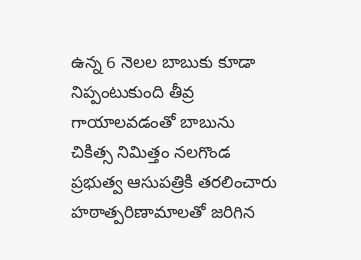ఉన్న 6 నెలల బాబుకు కూడా నిప్పంటుకుంది తీవ్ర గాయాలవడంతో బాబును చికిత్స నిమిత్తం నలగొండ ప్రభుత్వ ఆసుపత్రికి తరలించారు హఠాత్పరిణామాలతో జరిగిన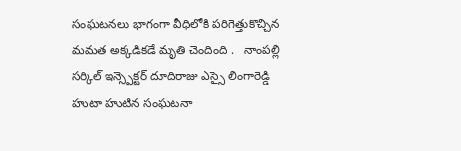సంఘటనలు భాగంగా వీధిలోకి పరిగెత్తుకొచ్చిన మమత అక్కడికడే మృతి చెందింది .   నాంపల్లి సర్కిల్ ఇన్స్పెక్టర్ దూదిరాజు ఎస్సై లింగారెడ్డి హుటా హుటిన సంఘటనా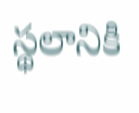స్థలానికి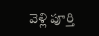వెళ్లి పూర్తి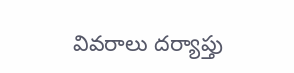వివరాలు దర్యాప్తు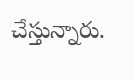చేస్తున్నారు.